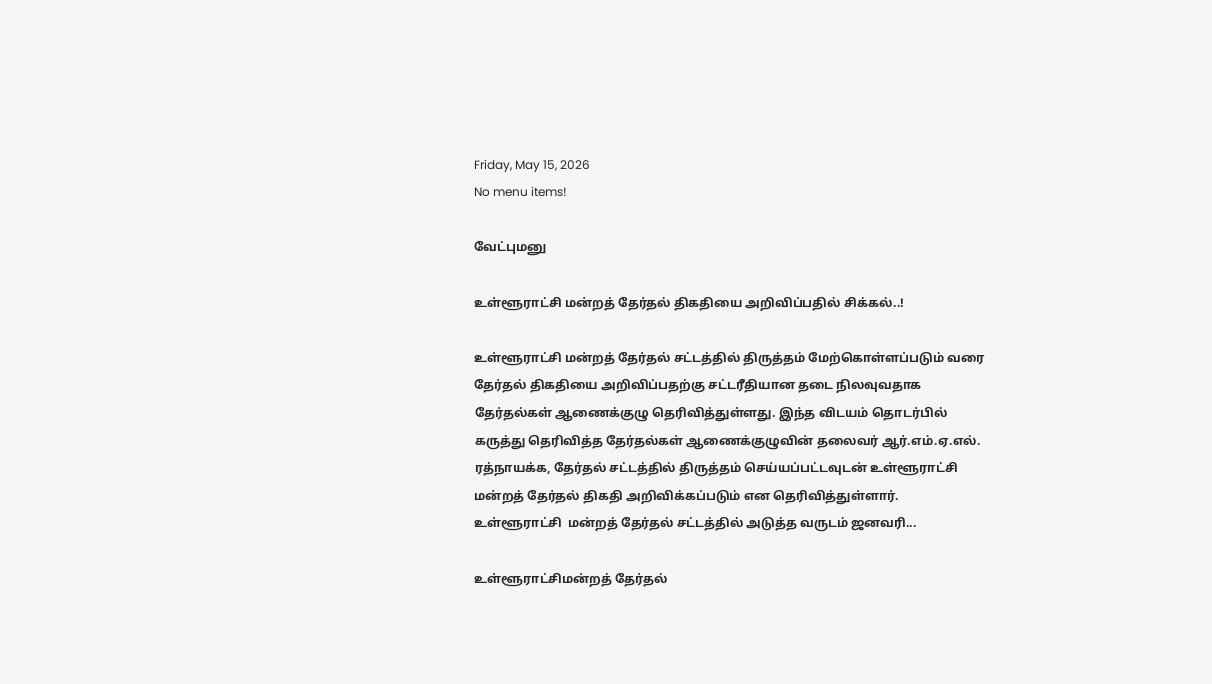Friday, May 15, 2026
No menu items!

வேட்புமனு

உள்ளூராட்சி மன்றத் தேர்தல் திகதியை அறிவிப்பதில் சிக்கல்..!

உள்ளூராட்சி மன்றத் தேர்தல் சட்டத்தில் திருத்தம் மேற்கொள்ளப்படும் வரை தேர்தல் திகதியை அறிவிப்பதற்கு சட்டரீதியான தடை நிலவுவதாக தேர்தல்கள் ஆணைக்குழு தெரிவித்துள்ளது. இந்த விடயம் தொடர்பில் கருத்து தெரிவித்த தேர்தல்கள் ஆணைக்குழுவின் தலைவர் ஆர்.எம்.ஏ.எல். ரத்நாயக்க, தேர்தல் சட்டத்தில் திருத்தம் செய்யப்பட்டவுடன் உள்ளூராட்சி மன்றத் தேர்தல் திகதி அறிவிக்கப்படும் என தெரிவித்துள்ளார். உள்ளூராட்சி  மன்றத் தேர்தல் சட்டத்தில் அடுத்த வருடம் ஜனவரி...

உள்ளூராட்சிமன்றத் தேர்தல்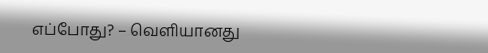எப்போது? – வெளியானது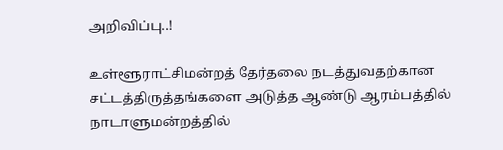அறிவிப்பு..!

உள்ளூராட்சிமன்றத் தேர்தலை நடத்துவதற்கான சட்டத்திருத்தங்களை அடுத்த ஆண்டு ஆரம்பத்தில் நாடாளுமன்றத்தில்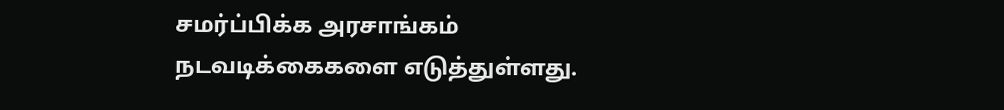சமர்ப்பிக்க அரசாங்கம் நடவடிக்கைகளை எடுத்துள்ளது.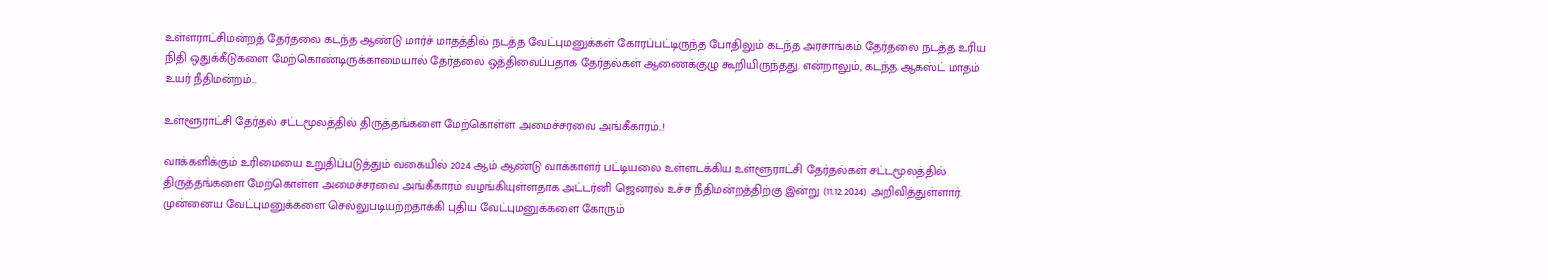உள்ளராட்சிமன்றத் தேர்தலை கடந்த ஆண்டு மார்ச் மாதத்தில் நடத்த வேட்புமனுக்கள் கோரப்பட்டிருந்த போதிலும் கடந்த அரசாங்கம் தேர்தலை நடத்த உரிய நிதி ஒதுக்கீடுகளை மேற்கொண்டிருக்காமையால் தேர்தலை ஒத்திவைப்பதாக தேர்தல்கள் ஆணைக்குழு கூறியிருந்தது. என்றாலும், கடந்த ஆகஸ்ட் மாதம் உயர் நீதிமன்றம்...

உள்ளூராட்சி தேர்தல் சட்டமூலத்தில் திருத்தங்களை மேற்கொள்ள அமைச்சரவை அங்கீகாரம்..!

வாக்களிக்கும் உரிமையை உறுதிப்படுத்தும் வகையில் 2024 ஆம் ஆண்டு வாக்காளர் பட்டியலை உள்ளடக்கிய உள்ளூராட்சி தேர்தல்கள் சட்டமூலத்தில் திருத்தங்களை மேற்கொள்ள அமைச்சரவை அங்கீகாரம் வழங்கியுள்ளதாக அட்டர்னி ஜெனரல் உச்ச நீதிமன்றத்திற்கு இன்று (11.12.2024) அறிவித்துள்ளார். முன்னைய வேட்புமனுக்களை செல்லுபடியற்றதாக்கி புதிய வேட்புமனுக்களை கோரும்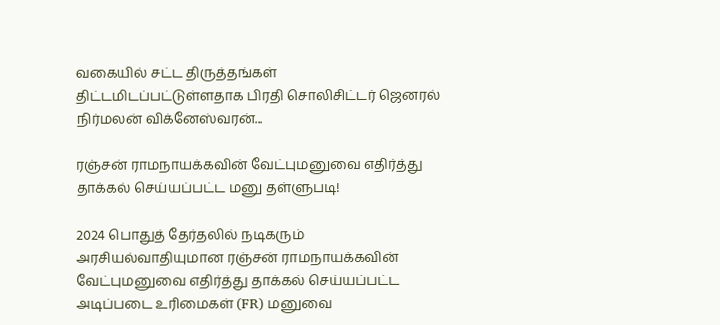வகையில் சட்ட திருத்தங்கள் திட்டமிடப்பட்டுள்ளதாக பிரதி சொலிசிட்டர் ஜெனரல் நிர்மலன் விக்னேஸ்வரன்...

ரஞ்சன் ராமநாயக்கவின் வேட்புமனுவை எதிர்த்து தாக்கல் செய்யப்பட்ட மனு தள்ளுபடி!

2024 பொதுத் தேர்தலில் நடிகரும் அரசியல்வாதியுமான ரஞ்சன் ராமநாயக்கவின் வேட்புமனுவை எதிர்த்து தாக்கல் செய்யப்பட்ட அடிப்படை உரிமைகள் (FR) மனுவை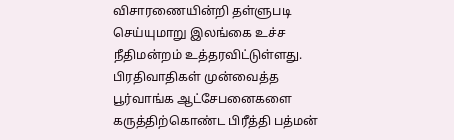விசாரணையின்றி தள்ளுபடி செய்யுமாறு இலங்கை உச்ச நீதிமன்றம் உத்தரவிட்டுள்ளது. பிரதிவாதிகள் முன்வைத்த பூர்வாங்க ஆட்சேபனைகளை கருத்திற்கொண்ட பிரீத்தி பத்மன்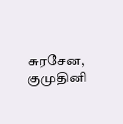சுரசேன, குமுதினி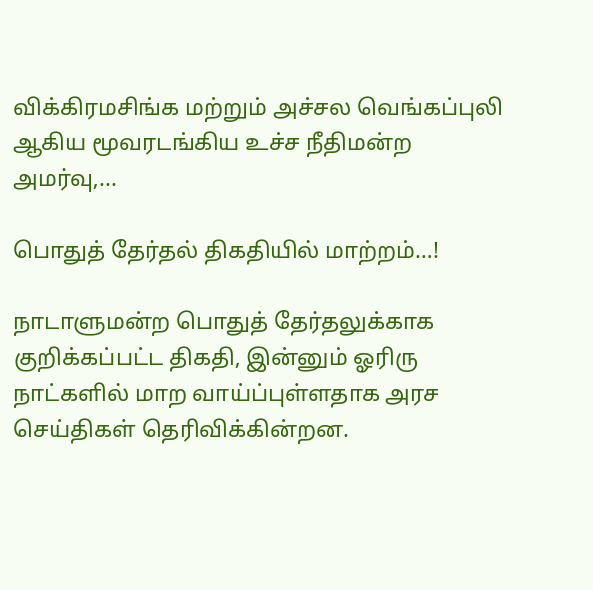விக்கிரமசிங்க மற்றும் அச்சல வெங்கப்புலி ஆகிய மூவரடங்கிய உச்ச நீதிமன்ற அமர்வு,...

பொதுத் தேர்தல் திகதியில் மாற்றம்…!

நாடாளுமன்ற பொதுத் தேர்தலுக்காக குறிக்கப்பட்ட திகதி, இன்னும் ஓரிரு நாட்களில் மாற வாய்ப்புள்ளதாக அரச செய்திகள் தெரிவிக்கின்றன.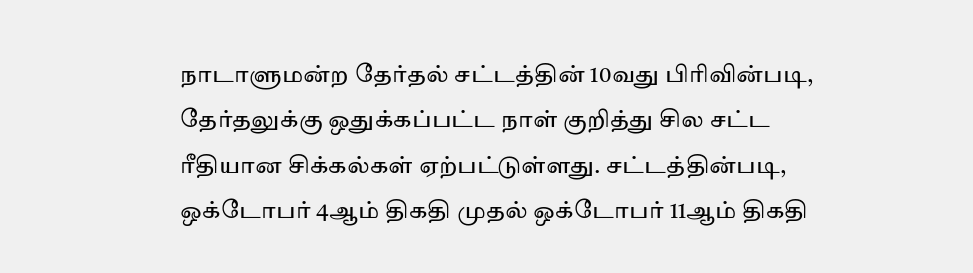நாடாளுமன்ற தேர்தல் சட்டத்தின் 10வது பிரிவின்படி, தேர்தலுக்கு ஒதுக்கப்பட்ட நாள் குறித்து சில சட்ட ரீதியான சிக்கல்கள் ஏற்பட்டுள்ளது. சட்டத்தின்படி, ஒக்டோபர் 4ஆம் திகதி முதல் ஒக்டோபர் 11ஆம் திகதி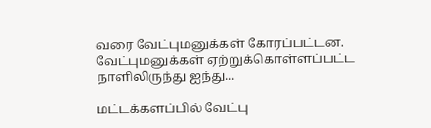வரை வேட்புமனுக்கள் கோரப்பட்டன. வேட்புமனுக்கள் ஏற்றுக்கொள்ளப்பட்ட நாளிலிருந்து ஐந்து...

மட்டக்களப்பில் வேட்பு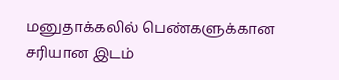மனுதாக்கலில் பெண்களுக்கான சரியான இடம்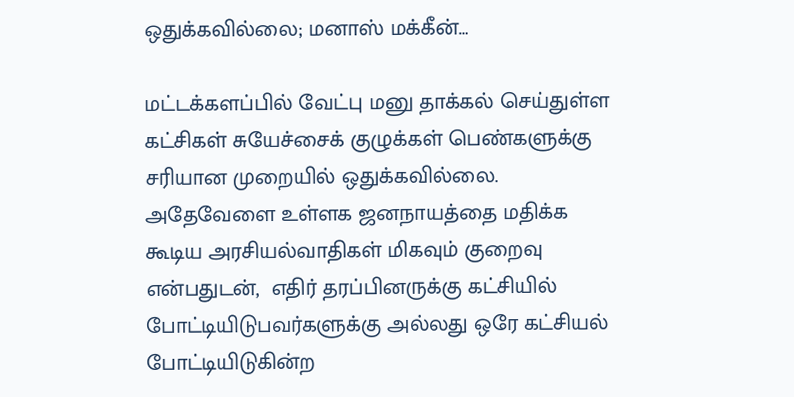ஒதுக்கவில்லை; மனாஸ் மக்கீன்…

மட்டக்களப்பில் வேட்பு மனு தாக்கல் செய்துள்ள கட்சிகள் சுயேச்சைக் குழுக்கள் பெண்களுக்கு சரியான முறையில் ஒதுக்கவில்லை. அதேவேளை உள்ளக ஜனநாயத்தை மதிக்க கூடிய அரசியல்வாதிகள் மிகவும் குறைவு என்பதுடன்,  எதிர் தரப்பினருக்கு கட்சியில் போட்டியிடுபவர்களுக்கு அல்லது ஒரே கட்சியல் போட்டியிடுகின்ற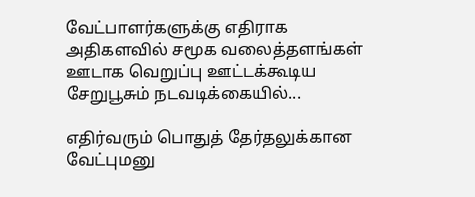வேட்பாளர்களுக்கு எதிராக அதிகளவில் சமூக வலைத்தளங்கள் ஊடாக வெறுப்பு ஊட்டக்கூடிய சேறுபூசும் நடவடிக்கையில்...

எதிர்வரும் பொதுத் தேர்தலுக்கான வேட்புமனு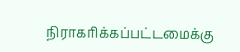நிராகரிக்கப்பட்டமைக்கு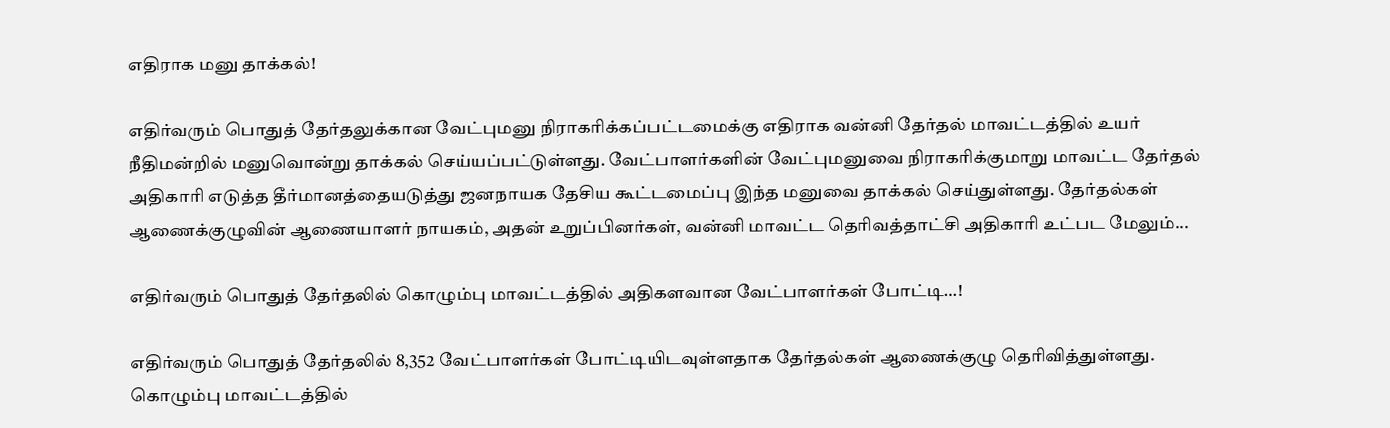எதிராக மனு தாக்கல்!

எதிர்வரும் பொதுத் தேர்தலுக்கான வேட்புமனு நிராகரிக்கப்பட்டமைக்கு எதிராக வன்னி தேர்தல் மாவட்டத்தில் உயர் நீதிமன்றில் மனுவொன்று தாக்கல் செய்யப்பட்டுள்ளது. வேட்பாளர்களின் வேட்புமனுவை நிராகரிக்குமாறு மாவட்ட தேர்தல் அதிகாரி எடுத்த தீர்மானத்தையடுத்து ஜனநாயக தேசிய கூட்டமைப்பு இந்த மனுவை தாக்கல் செய்துள்ளது. தேர்தல்கள் ஆணைக்குழுவின் ஆணையாளர் நாயகம், அதன் உறுப்பினர்கள், வன்னி மாவட்ட தெரிவத்தாட்சி அதிகாரி உட்பட மேலும்...

எதிர்வரும் பொதுத் தேர்தலில் கொழும்பு மாவட்டத்தில் அதிகளவான வேட்பாளர்கள் போட்டி…!

எதிர்வரும் பொதுத் தேர்தலில் 8,352 வேட்பாளர்கள் போட்டியிடவுள்ளதாக தேர்தல்கள் ஆணைக்குழு தெரிவித்துள்ளது. கொழும்பு மாவட்டத்தில்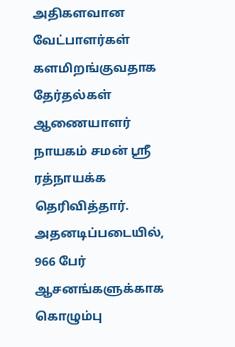அதிகளவான வேட்பாளர்கள் களமிறங்குவதாக தேர்தல்கள் ஆணையாளர் நாயகம் சமன் ஸ்ரீ ரத்நாயக்க தெரிவித்தார். அதனடிப்படையில், 966 பேர் ஆசனங்களுக்காக கொழும்பு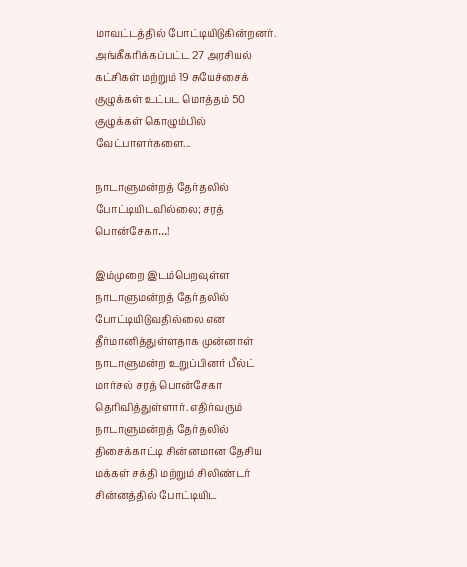மாவட்டத்தில் போட்டியிடுகின்றனர். அங்கீகரிக்கப்பட்ட 27 அரசியல் கட்சிகள் மற்றும் 19 சுயேச்சைக் குழுக்கள் உட்பட மொத்தம் 50 குழுக்கள் கொழும்பில் வேட்பாளர்களை...

நாடாளுமன்றத் தேர்தலில் போட்டியிடவில்லை; சரத் பொன்சேகா…!

இம்முறை இடம்பெறவுள்ள நாடாளுமன்றத் தேர்தலில் போட்டியிடுவதில்லை என தீர்மானித்துள்ளதாக முன்னாள் நாடாளுமன்ற உறுப்பினர் பீல்ட் மார்சல் சரத் பொன்சேகா தெரிவித்துள்ளார். எதிர்வரும் நாடாளுமன்றத் தேர்தலில் திசைக்காட்டி சின்னமான தேசிய மக்கள் சக்தி மற்றும் சிலிண்டர் சின்னத்தில் போட்டியிட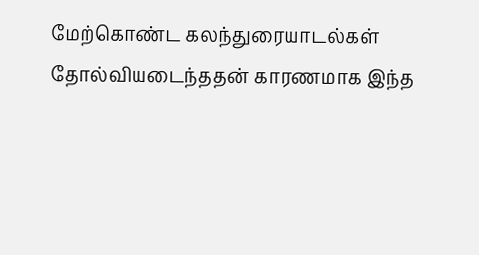மேற்கொண்ட கலந்துரையாடல்கள் தோல்வியடைந்ததன் காரணமாக இந்த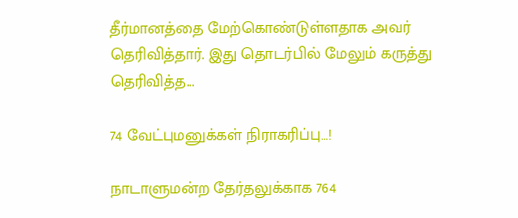தீர்மானத்தை மேற்கொண்டுள்ளதாக அவர் தெரிவித்தார். இது தொடர்பில் மேலும் கருத்து தெரிவித்த...

74 வேட்புமனுக்கள் நிராகரிப்பு…!

நாடாளுமன்ற தேர்தலுக்காக 764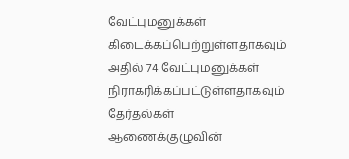வேட்புமனுக்கள் கிடைக்கப்பெற்றுள்ளதாகவும் அதில் 74 வேட்புமனுக்கள் நிராகரிக்கப்பட்டுள்ளதாகவும் தேர்தல்கள் ஆணைக்குழுவின்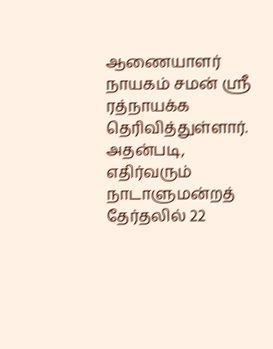ஆணையாளர் நாயகம் சமன் ஸ்ரீ ரத்நாயக்க தெரிவித்துள்ளார். அதன்படி, எதிர்வரும் நாடாளுமன்றத் தேர்தலில் 22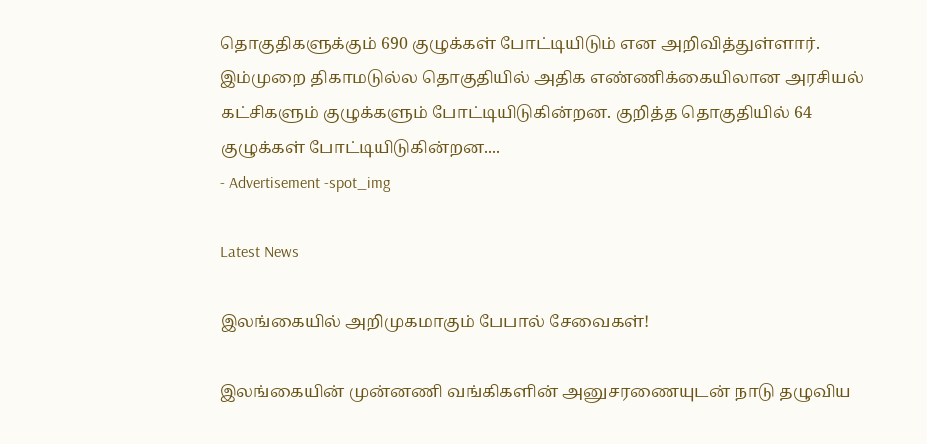தொகுதிகளுக்கும் 690 குழுக்கள் போட்டியிடும் என அறிவித்துள்ளார். இம்முறை திகாமடுல்ல தொகுதியில் அதிக எண்ணிக்கையிலான அரசியல் கட்சிகளும் குழுக்களும் போட்டியிடுகின்றன. குறித்த தொகுதியில் 64 குழுக்கள் போட்டியிடுகின்றன....
- Advertisement -spot_img

Latest News

இலங்கையில் அறிமுகமாகும் பேபால் சேவைகள்!

இலங்கையின் முன்னணி வங்கிகளின் அனுசரணையுடன் நாடு தழுவிய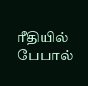ரீதியில் பேபால்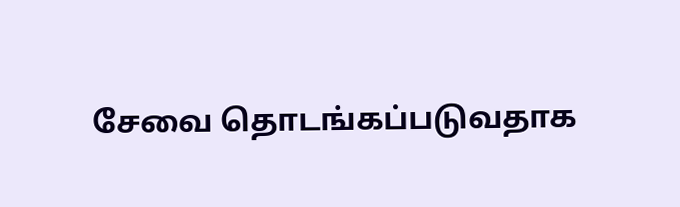சேவை தொடங்கப்படுவதாக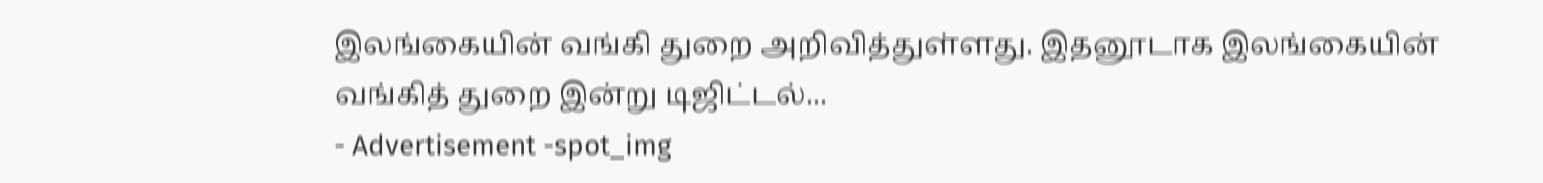இலங்கையின் வங்கி துறை அறிவித்துள்ளது. இதனூடாக இலங்கையின் வங்கித் துறை இன்று டிஜிட்டல்...
- Advertisement -spot_img